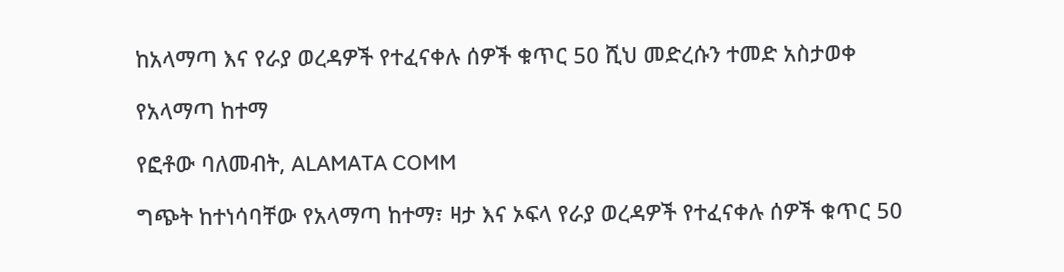ከአላማጣ እና የራያ ወረዳዎች የተፈናቀሉ ሰዎች ቁጥር 50 ሺህ መድረሱን ተመድ አስታወቀ

የአላማጣ ከተማ

የፎቶው ባለመብት, ALAMATA COMM

ግጭት ከተነሳባቸው የአላማጣ ከተማ፣ ዛታ እና ኦፍላ የራያ ወረዳዎች የተፈናቀሉ ሰዎች ቁጥር 50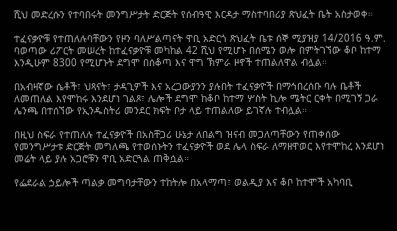ሺህ መድረሱን የተባበሩት መንግሥታት ድርጅት የሰብዓዊ እርዳታ ማስተባበሪያ ጽህፈት ቤት አስታወቀ።

ተፈናቃዮቹ የተጠለሉባቸውን የዞን ባለሥልጣናት ዋቢ አድርጎ ጽህፈት ቤቱ ሰኞ ሚያዝያ 14/2016 ዓ.ም. ባወጣው ሪፖርት መሠረት ከተፈናቃዮቹ መካከል 42 ሺህ የሚሆኑ በሰሜን ወሎ በምትገኘው ቆቦ ከተማ እንዲሁም 8300 የሚሆኑት ደግሞ በሰቆጣ እና ዋግ ኽምራ ዞኖች ተጠልለዋል ብሏል።

በአብዛኛው ሴቶች፣ ህጻናት፣ ታዳጊዎች እና አረጋውያንን ያሉበት ተፈናቃዮች በማኅበረሰቡ ባሉ ቤቶች ለመጠለል እየሞከሩ እንደሆነ ገልጾ፣ ሌሎች ደግሞ ከቆቦ ከተማ ሦስት ኪሎ ሜትር ርቀት በሚገኝ ጋራ ሌንጫ በተሰኘው የኢንዱስትሪ መንደር ክፍት ቦታ ላይ ተጠልለው ይገኛሉ ተብሏል።

በዚህ ስፍራ የተጠለሉ ተፈናቃዮች በአስቸጋሪ ሁኔታ ለበልግ ዝናብ መጋለጣቸውን የጠቀሰው የመንግሥታቱ ድርጅት መግለጫ የተወሰኑትን ተፈናቃዮች ወደ ሌላ ስፍራ ለማዘዋወር እየተሞከረ እንደሆነ መሬት ላይ ያሉ አጋሮቹን ዋቢ አድርጓል ጠቅሷል።

የፌደራል ኃይሎች ጣልቃ መግባታቸውን ተከትሎ በአላማጣ፣ ወልዲያ እና ቆቦ ከተሞች አካባቢ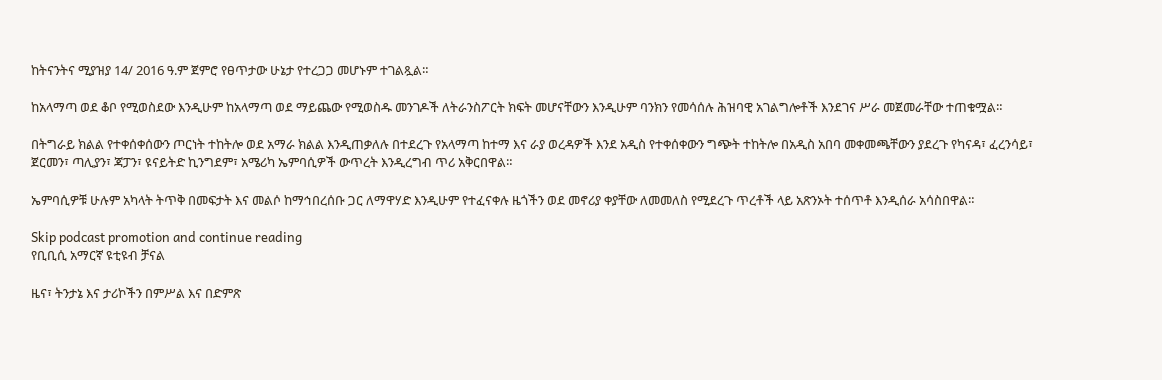ከትናንትና ሚያዝያ 14/ 2016 ዓ.ም ጀምሮ የፀጥታው ሁኔታ የተረጋጋ መሆኑም ተገልጿል።

ከአላማጣ ወደ ቆቦ የሚወስደው እንዲሁም ከአላማጣ ወደ ማይጨው የሚወስዱ መንገዶች ለትራንስፖርት ክፍት መሆናቸውን እንዲሁም ባንክን የመሳሰሉ ሕዝባዊ አገልግሎቶች እንደገና ሥራ መጀመራቸው ተጠቁሟል።

በትግራይ ክልል የተቀሰቀሰውን ጦርነት ተከትሎ ወደ አማራ ክልል እንዲጠቃለሉ በተደረጉ የአላማጣ ከተማ እና ራያ ወረዳዎች እንደ አዲስ የተቀሰቀውን ግጭት ተከትሎ በአዲስ አበባ መቀመጫቸውን ያደረጉ የካናዳ፣ ፈረንሳይ፣ ጀርመን፣ ጣሊያን፣ ጃፓን፣ ዩናይትድ ኪንግደም፣ አሜሪካ ኤምባሲዎች ውጥረት እንዲረግብ ጥሪ አቅርበዋል።

ኤምባሲዎቹ ሁሉም አካላት ትጥቅ በመፍታት እና መልሶ ከማኅበረሰቡ ጋር ለማዋሃድ እንዲሁም የተፈናቀሉ ዜጎችን ወደ መኖሪያ ቀያቸው ለመመለስ የሚደረጉ ጥረቶች ላይ አጽንኦት ተሰጥቶ እንዲሰራ አሳስበዋል።

Skip podcast promotion and continue reading
የቢቢሲ አማርኛ ዩቲዩብ ቻናል

ዜና፣ ትንታኔ እና ታሪኮችን በምሥል እና በድምጽ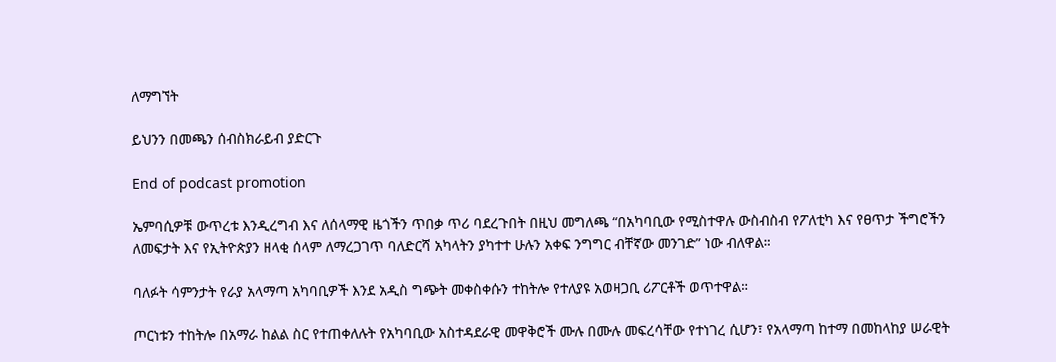ለማግኘት

ይህንን በመጫን ሰብስክራይብ ያድርጉ

End of podcast promotion

ኤምባሲዎቹ ውጥረቱ እንዲረግብ እና ለሰላማዊ ዜጎችን ጥበቃ ጥሪ ባደረጉበት በዚህ መግለጫ “በአካባቢው የሚስተዋሉ ውስብስብ የፖለቲካ እና የፀጥታ ችግሮችን ለመፍታት እና የኢትዮጵያን ዘላቂ ሰላም ለማረጋገጥ ባለድርሻ አካላትን ያካተተ ሁሉን አቀፍ ንግግር ብቸኛው መንገድ” ነው ብለዋል።

ባለፉት ሳምንታት የራያ አላማጣ አካባቢዎች እንደ አዲስ ግጭት መቀስቀሱን ተከትሎ የተለያዩ አወዛጋቢ ሪፖርቶች ወጥተዋል።

ጦርነቱን ተከትሎ በአማራ ከልል ስር የተጠቀለሉት የአካባቢው አስተዳደራዊ መዋቅሮች ሙሉ በሙሉ መፍረሳቸው የተነገረ ሲሆን፣ የአላማጣ ከተማ በመከላከያ ሠራዊት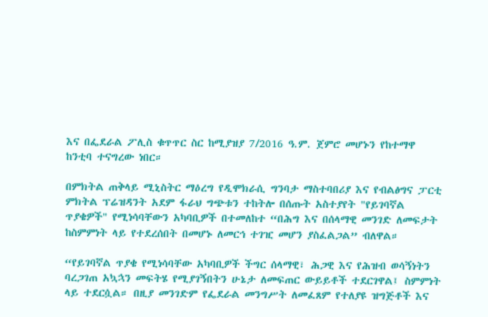እና በፌደራል ፖሊስ ቁጥጥር ስር ከሚያዝያ 7/2016 ዓ.ም. ጀምሮ መሆኑን የከተማዋ ከንቲባ ተናግረው ነበር።

በምክትል ጠቅላይ ሚኒስትር ማዕረግ የዲሞክራሲ ግንባታ ማስተባበሪያ እና የብልፅግና ፓርቲ ምክትል ፕሬዝዳንት አደም ፋራህ ግጭቱን ተከትሎ በሰጡት አስተያየት "የይገባኛል ጥያቄዎች" የሚነሳባቸውን አካባቢዎች በተመለከተ “በሕግ እና በሰላማዊ መንገድ ለመፍታት ከስምምነት ላይ የተደረሰበት በመሆኑ ለመርኅ ተገዢ መሆን ያስፈልጋል” ብለዋል።

“የይገባኛል ጥያቄ የሚነሳባቸው አካባቢዎች ችግር ሰላማዊ፣ ሕጋዊ እና የሕዝብ ወሳኝነትን ባረጋገጠ አኳኋን መፍትሄ የሚያገኝበትን ሁኔታ ለመፍጠር ውይይቶች ተደርገዋል፤ ስምምነት ላይ ተደርሷል። በዚያ መንገድም የፌደራል መንግሥት ለመፈጸም የተለያዩ ዝግጅቶች እና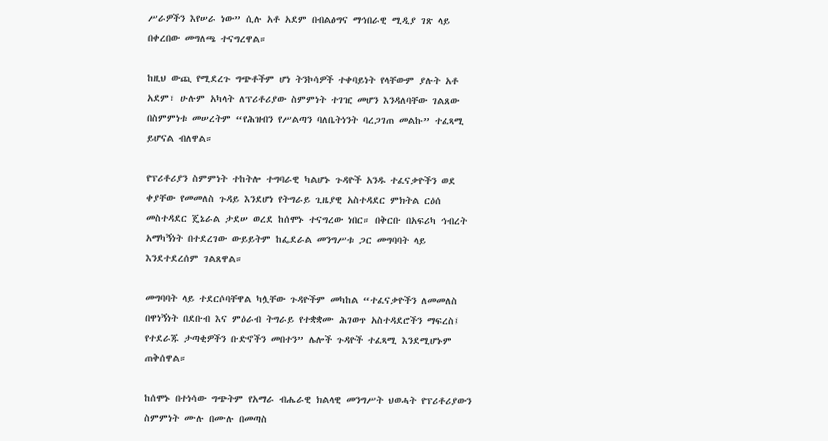ሥራዎችን እየሠራ ነው” ሲሉ አቶ አደም በብልፅግና ማኅበራዊ ሚዲያ ገጽ ላይ በቀረበው መግለጫ ተናግረዋል።

ከዚህ ውጪ የሚደረጉ ግጭቶችም ሆነ ትንኮሳዎች ተቀባይነት የላቸውም ያሉት አቶ አደም፣ ሁሉም አካላት ለፕሪቶሪያው ስምምነት ተገዢ መሆን እንዳለባቸው ገልጸው በስምምነቱ መሠረትም “የሕዝብን የሥልጣን ባለቤትነንት ባረጋገጠ መልኩ” ተፈጻሚ ይሆናል ብለዋል።

የፕሪቶሪያን ስምምነት ተከትሎ ተግባራዊ ካልሆኑ ጉዳዮች አንዱ ተፈናቃዮችን ወደ ቀያቸው የመመለስ ጉዳይ እንደሆነ የትግራይ ጊዜያዊ አስተዳደር ምክትል ርዕሰ መስተዳደር ጄኔራል ታደሠ ወረደ ከሰሞኑ ተናግረው ነበር። በቅርቡ በአፍሪካ ኅብረት አማካኝነት በተደረገው ውይይትም ከፌደራል መንግሥቱ ጋር መግባባት ላይ እንደተደረሰም ገልጸዋል።

መግባባት ላይ ተደርሶባቸዋል ካሏቸው ጉዳዮችም መካከል “ተፈናቃዮችን ለመመለስ በዋነኝነት በደቡብ እና ምዕራብ ትግራይ የተቋቋሙ ሕገወጥ አስተዳደሮችን ማፍረስ፤ የተደራጁ ታጣቂዎችን ቡድኖችን መበተን” ሌሎች ጉዳዮች ተፈጻሚ እንደሚሆኑም ጠቅሰዋል።

ከሰሞኑ በተነሳው ግጭትም የአማራ ብሔራዊ ክልላዊ መንግሥት ህወሓት የፕሪቶሪያውን ስምምነት ሙሉ በሙሉ በመጣስ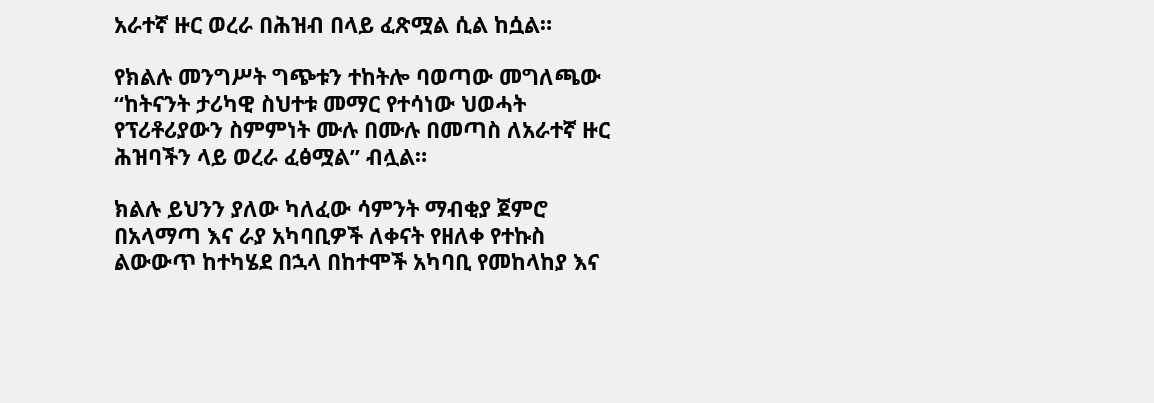አራተኛ ዙር ወረራ በሕዝብ በላይ ፈጽሟል ሲል ከሷል።

የክልሉ መንግሥት ግጭቱን ተከትሎ ባወጣው መግለጫው “ከትናንት ታሪካዊ ስህተቱ መማር የተሳነው ህወሓት የፕሪቶሪያውን ስምምነት ሙሉ በሙሉ በመጣስ ለአራተኛ ዙር ሕዝባችን ላይ ወረራ ፈፅሟል” ብሏል።

ክልሉ ይህንን ያለው ካለፈው ሳምንት ማብቂያ ጀምሮ በአላማጣ እና ራያ አካባቢዎች ለቀናት የዘለቀ የተኩስ ልውውጥ ከተካሄደ በኋላ በከተሞች አካባቢ የመከላከያ እና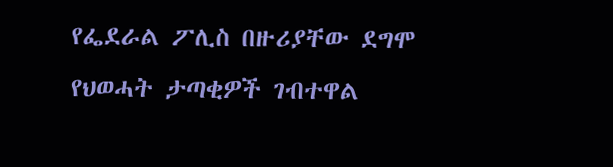የፌደራል ፖሊስ በዙሪያቸው ደግሞ የህወሓት ታጣቂዎች ገብተዋል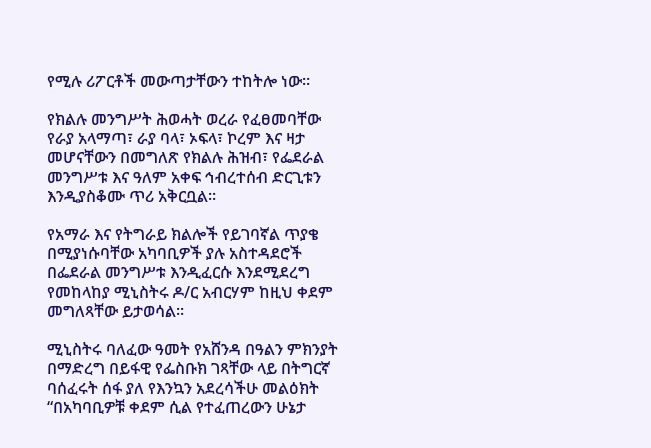የሚሉ ሪፖርቶች መውጣታቸውን ተከትሎ ነው።

የክልሉ መንግሥት ሕወሓት ወረራ የፈፀመባቸው የራያ አላማጣ፣ ራያ ባላ፣ ኦፍላ፣ ኮረም እና ዛታ መሆናቸውን በመግለጽ የክልሉ ሕዝብ፣ የፌደራል መንግሥቱ እና ዓለም አቀፍ ኅብረተሰብ ድርጊቱን እንዲያስቆሙ ጥሪ አቅርቧል።

የአማራ እና የትግራይ ክልሎች የይገባኛል ጥያቄ በሚያነሱባቸው አካባቢዎች ያሉ አስተዳደሮች በፌደራል መንግሥቱ እንዲፈርሱ እንደሚደረግ የመከላከያ ሚኒስትሩ ዶ/ር አብርሃም ከዚህ ቀደም መግለጻቸው ይታወሳል።

ሚኒስትሩ ባለፈው ዓመት የአሸንዳ በዓልን ምክንያት በማድረግ በይፋዊ የፌስቡክ ገጻቸው ላይ በትግርኛ ባሰፈሩት ሰፋ ያለ የእንኳን አደረሳችሁ መልዕክት “በአካባቢዎቹ ቀደም ሲል የተፈጠረውን ሁኔታ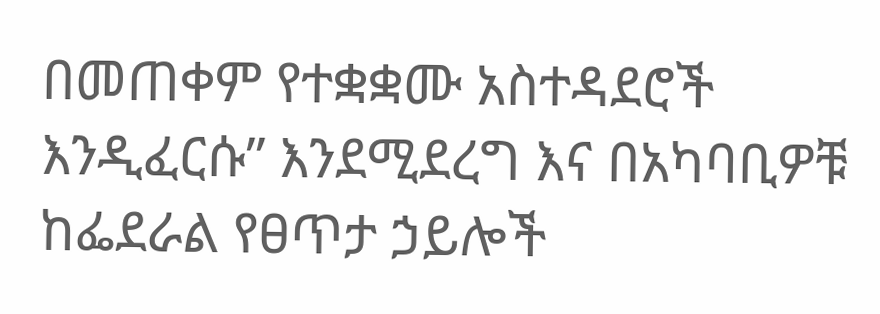በመጠቀም የተቋቋሙ አስተዳደሮች እንዲፈርሱ” እንደሚደረግ እና በአካባቢዎቹ ከፌደራል የፀጥታ ኃይሎች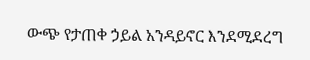ውጭ የታጠቀ ኃይል አንዳይኖር እንደሚደረግ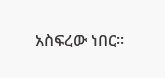አስፍረው ነበር።